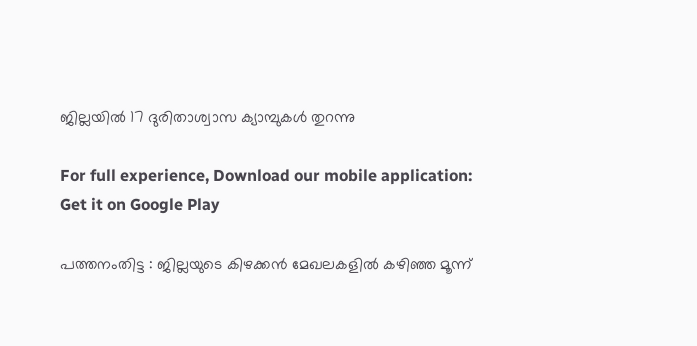ജില്ലയില്‍ 17 ദുരിതാശ്വാസ ക്യാമ്പുകള്‍ തുറന്നു

For full experience, Download our mobile application:
Get it on Google Play

പത്തനംതിട്ട : ജില്ലയുടെ കിഴക്കന്‍ മേഖലകളില്‍ കഴിഞ്ഞ മൂന്ന്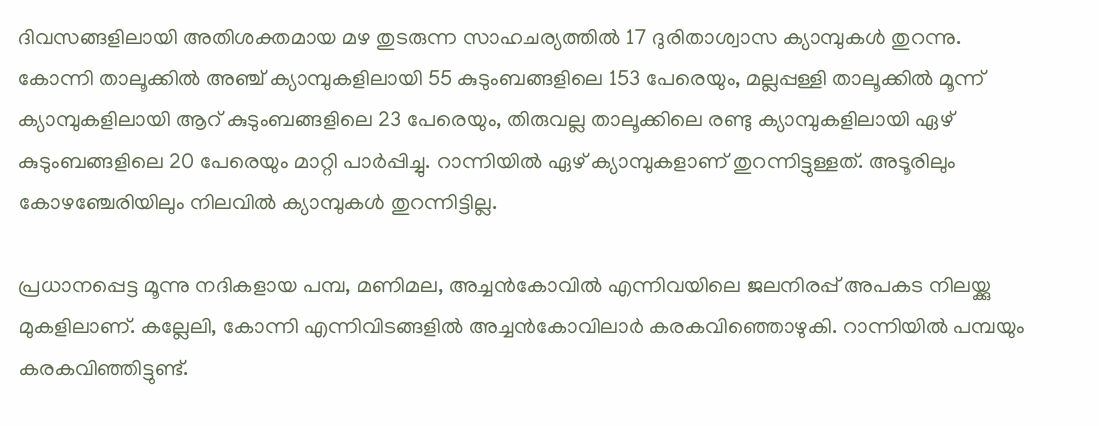ദിവസങ്ങളിലായി അതിശക്തമായ മഴ തുടരുന്ന സാഹചര്യത്തില്‍ 17 ദുരിതാശ്വാസ ക്യാമ്പുകള്‍ തുറന്നു. കോന്നി താലൂക്കില്‍ അഞ്ച് ക്യാമ്പുകളിലായി 55 കുടുംബങ്ങളിലെ 153 പേരെയും, മല്ലപ്പള്ളി താലൂക്കില്‍ മൂന്ന് ക്യാമ്പുകളിലായി ആറ് കുടുംബങ്ങളിലെ 23 പേരെയും, തിരുവല്ല താലൂക്കിലെ രണ്ടു ക്യാമ്പുകളിലായി ഏഴ് കുടുംബങ്ങളിലെ 20 പേരെയും മാറ്റി പാര്‍പ്പിച്ചു. റാന്നിയില്‍ ഏഴ് ക്യാമ്പുകളാണ് തുറന്നിട്ടുള്ളത്. അടൂരിലും കോഴഞ്ചേരിയിലും നിലവില്‍ ക്യാമ്പുകള്‍ തുറന്നിട്ടില്ല.

പ്രധാനപ്പെട്ട മൂന്നു നദികളായ പമ്പ, മണിമല, അച്ചന്‍കോവില്‍ എന്നിവയിലെ ജലനിരപ്പ് അപകട നിലയ്ക്കു മുകളിലാണ്. കല്ലേലി, കോന്നി എന്നിവിടങ്ങളില്‍ അച്ചന്‍കോവിലാര്‍ കരകവിഞ്ഞൊഴുകി. റാന്നിയില്‍ പമ്പയും കരകവിഞ്ഞിട്ടുണ്ട്.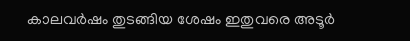കാലവര്‍ഷം തുടങ്ങിയ ശേഷം ഇതുവരെ അടൂര്‍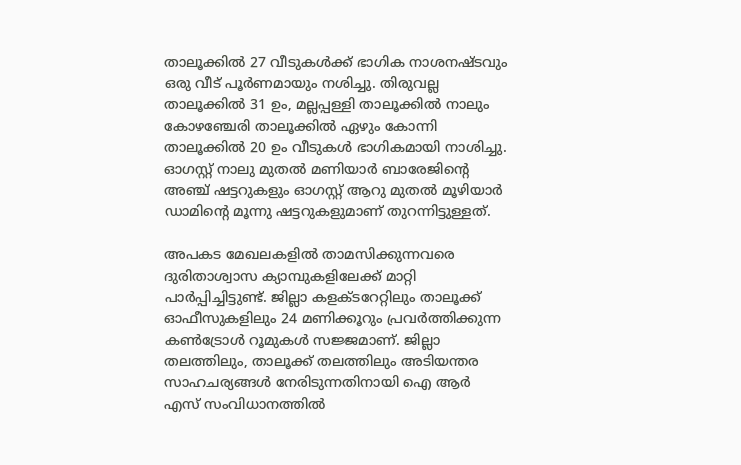താലൂക്കില്‍ 27 വീടുകള്‍ക്ക് ഭാഗിക നാശനഷ്ടവും ഒരു വീട് പൂര്‍ണമായും നശിച്ചു. തിരുവല്ല താലൂക്കില്‍ 31 ഉം, മല്ലപ്പള്ളി താലൂക്കില്‍ നാലും കോഴഞ്ചേരി താലൂക്കില്‍ ഏഴും കോന്നി താലൂക്കില്‍ 20 ഉം വീടുകള്‍ ഭാഗികമായി നാശിച്ചു. ഓഗസ്റ്റ് നാലു മുതല്‍ മണിയാര്‍ ബാരേജിന്റെ അഞ്ച് ഷട്ടറുകളും ഓഗസ്റ്റ് ആറു മുതല്‍ മൂഴിയാര്‍ ഡാമിന്റെ മൂന്നു ഷട്ടറുകളുമാണ് തുറന്നിട്ടുള്ളത്.

അപകട മേഖലകളില്‍ താമസിക്കുന്നവരെ ദുരിതാശ്വാസ ക്യാമ്പുകളിലേക്ക് മാറ്റി പാര്‍പ്പിച്ചിട്ടുണ്ട്. ജില്ലാ കളക്ടറേറ്റിലും താലൂക്ക് ഓഫീസുകളിലും 24 മണിക്കൂറും പ്രവര്‍ത്തിക്കുന്ന കണ്‍ട്രോള്‍ റൂമുകള്‍ സജ്ജമാണ്. ജില്ലാ തലത്തിലും, താലൂക്ക് തലത്തിലും അടിയന്തര സാഹചര്യങ്ങള്‍ നേരിടുന്നതിനായി ഐ ആര്‍ എസ് സംവിധാനത്തില്‍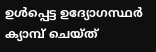ഉള്‍പ്പെട്ട ഉദ്യോഗസ്ഥര്‍ ക്യാമ്പ് ചെയ്ത്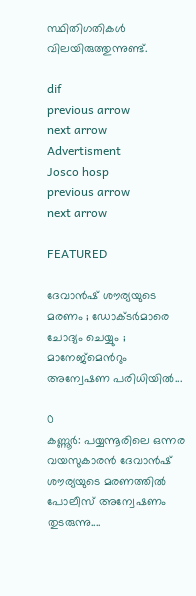സ്ഥിതിഗതികള്‍ വിലയിരുത്തുന്നുണ്ട്.

dif
previous arrow
next arrow
Advertisment
Josco hosp
previous arrow
next arrow

FEATURED

ദേവാൻഷ് ശൗര്യയുടെ മരണം ; ഡോക്ടർമാരെ ചോദ്യം ചെയ്യും ; മാനേജ്മെന്‍റും അന്വേഷണ പരിധിയിൽ...

0
കണ്ണൂർ: പയ്യന്നൂരിലെ ഒന്നര വയസുകാരൻ ദേവാൻഷ് ശൗര്യയുടെ മരണത്തിൽ പോലീസ് അന്വേഷണം തുടരുന്നു....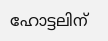ഹോട്ടലിന്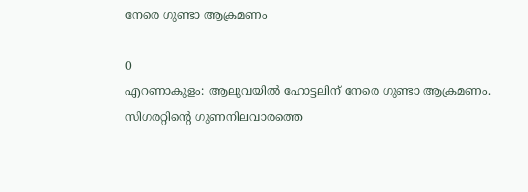നേരെ ഗുണ്ടാ ആക്രമണം

0
എറണാകുളം: ആലുവയിൽ ഹോട്ടലിന് നേരെ ഗുണ്ടാ ആക്രമണം. സിഗരറ്റിന്റെ ഗുണനിലവാരത്തെ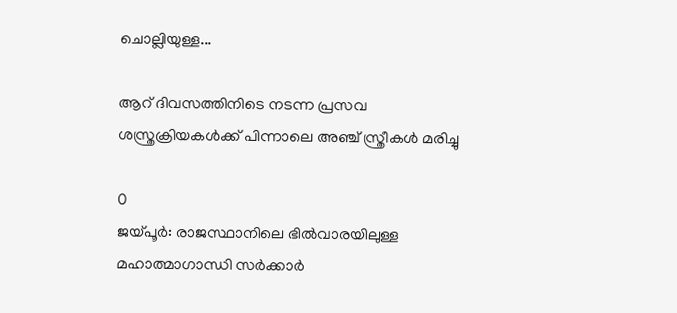ചൊല്ലിയുള്ള...

ആറ് ദിവസത്തിനിടെ നടന്ന പ്രസവ ശസ്ത്രക്രിയകൾക്ക് പിന്നാലെ അഞ്ച് സ്ത്രീകൾ മരിച്ചു

0
ജയ്പൂർ: രാജസ്ഥാനിലെ ഭിൽവാരയിലുള്ള മഹാത്മാഗാന്ധി സർക്കാർ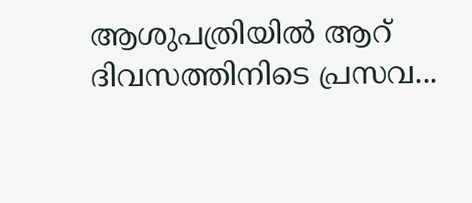ആശുപത്രിയിൽ ആറ് ദിവസത്തിനിടെ പ്രസവ...